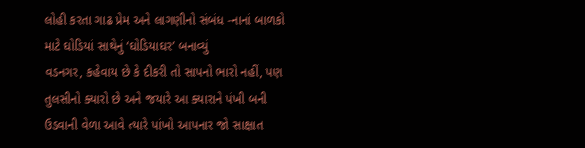લોહી કરતા ગાઢ પ્રેમ અને લાગણીનો સંબંધ -નાનાં બાળકો માટે ઘોડિયાં સાથેનું ‘ઘોડિયાઘર’ બનાવ્યું
વડનગર, કહેવાય છે કે દીકરી તો સાપનો ભારો નહીં, પણ તુલસીનો ક્યારો છે અને જયારે આ ક્યારાને પંખી બની ઉડવાની વેળા આવે ત્યારે પાંખો આપનાર જો સાક્ષાત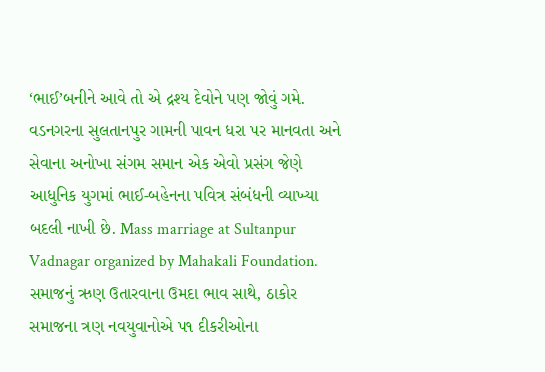‘ભાઈ’બનીને આવે તો એ દ્રશ્ય દેવોને પણ જોવું ગમે. વડનગરના સુલતાનપુર ગામની પાવન ધરા પર માનવતા અને સેવાના અનોખા સંગમ સમાન એક એવો પ્રસંગ જેણે આધુનિક યુગમાં ભાઈ-બહેનના પવિત્ર સંબંધની વ્યાખ્યા બદલી નાખી છે. Mass marriage at Sultanpur Vadnagar organized by Mahakali Foundation.
સમાજનું ઋણ ઉતારવાના ઉમદા ભાવ સાથે, ઠાકોર સમાજના ત્રણ નવયુવાનોએ પ૧ દીકરીઓના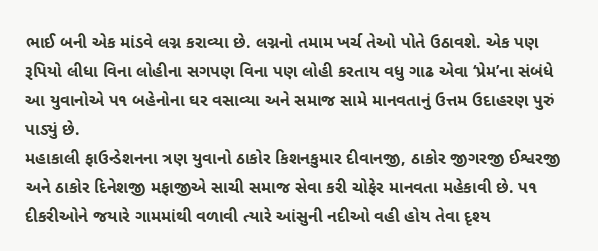ભાઈ બની એક માંડવે લગ્ન કરાવ્યા છે. લગ્નનો તમામ ખર્ચ તેઓ પોતે ઉઠાવશે. એક પણ રૂપિયો લીધા વિના લોહીના સગપણ વિના પણ લોહી કરતાય વધુ ગાઢ એવા ‘પ્રેમ’ના સંબંધે આ યુવાનોએ પ૧ બહેનોના ઘર વસાવ્યા અને સમાજ સામે માનવતાનું ઉત્તમ ઉદાહરણ પુરું પાડ્યું છે.
મહાકાલી ફાઉન્ડેશનના ત્રણ યુવાનો ઠાકોર કિશનકુમાર દીવાનજી, ઠાકોર જીગરજી ઈશ્વરજી અને ઠાકોર દિનેશજી મફાજીએ સાચી સમાજ સેવા કરી ચોફેર માનવતા મહેકાવી છે. પ૧ દીકરીઓને જયારે ગામમાંથી વળાવી ત્યારે આંસુની નદીઓ વહી હોય તેવા દૃશ્ય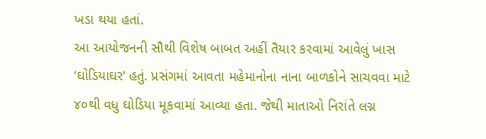ખડા થયા હતાં.
આ આયોજનની સૌથી વિશેષ બાબત અહીં તૈયાર કરવામાં આવેલું ખાસ ‘ઘોડિયાઘર’ હતું. પ્રસંગમાં આવતા મહેમાનોના નાના બાળકોને સાચવવા માટે ૪૦થી વધુ ઘોડિયા મૂકવામાં આવ્યા હતા. જેથી માતાઓ નિરાંતે લગ્ન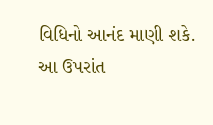વિધિનો આનંદ માણી શકે. આ ઉપરાંત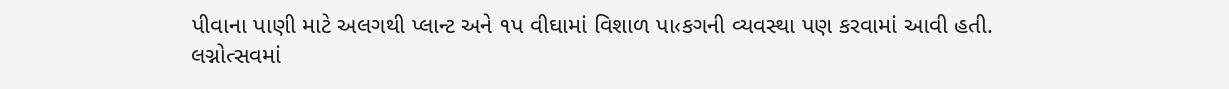પીવાના પાણી માટે અલગથી પ્લાન્ટ અને ૧પ વીઘામાં વિશાળ પા‹કગની વ્યવસ્થા પણ કરવામાં આવી હતી.
લગ્નોત્સવમાં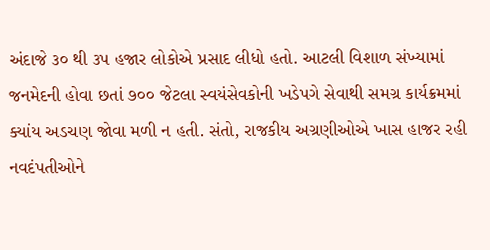અંદાજે ૩૦ થી ૩પ હજાર લોકોએ પ્રસાદ લીધો હતો. આટલી વિશાળ સંખ્યામાં જનમેદની હોવા છતાં ૭૦૦ જેટલા સ્વયંસેવકોની ખડેપગે સેવાથી સમગ્ર કાર્યક્રમમાં ક્યાંય અડચણ જોવા મળી ન હતી. સંતો, રાજકીય અગ્રણીઓએ ખાસ હાજર રહી નવદંપતીઓને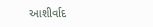આશીર્વાદ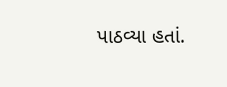પાઠવ્યા હતાં.